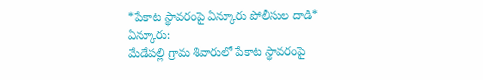*పేకాట స్థావరంపై ఏన్కూరు పోలీసుల దాడి*
ఏన్కూరు:
మేడేపల్లి గ్రామ శివారులో పేకాట స్థావరంపై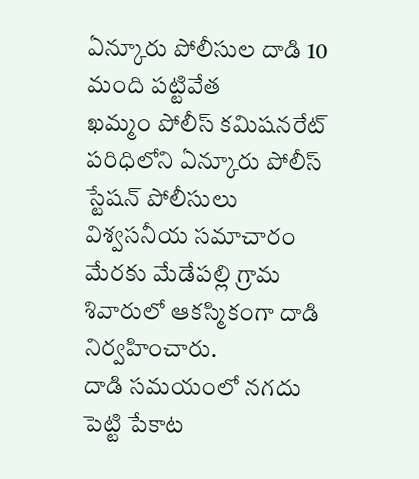ఏన్కూరు పోలీసుల దాడి 10 మంది పట్టివేత
ఖమ్మం పోలీస్ కమిషనరేట్ పరిధిలోని ఏన్కూరు పోలీస్ స్టేషన్ పోలీసులు విశ్వసనీయ సమాచారం మేరకు మేడేపల్లి గ్రామ శివారులో ఆకస్మికంగా దాడి నిర్వహించారు.
దాడి సమయంలో నగదు పెట్టి పేకాట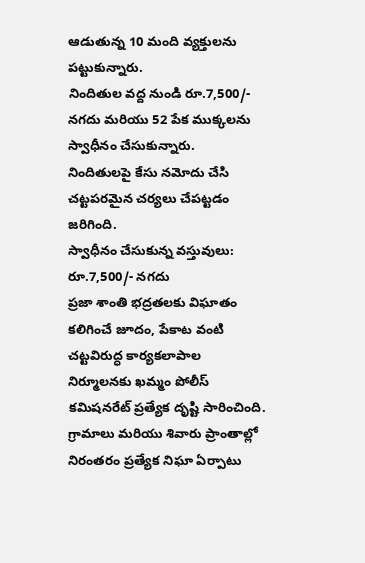ఆడుతున్న 10 మంది వ్యక్తులను పట్టుకున్నారు.
నిందితుల వద్ద నుండి రూ.7,500/- నగదు మరియు 52 పేక ముక్కలను స్వాధీనం చేసుకున్నారు.
నిందితులపై కేసు నమోదు చేసి చట్టపరమైన చర్యలు చేపట్టడం జరిగింది.
స్వాధీనం చేసుకున్న వస్తువులు:
రూ.7,500/- నగదు
ప్రజా శాంతి భద్రతలకు విఘాతం కలిగించే జూదం, పేకాట వంటి చట్టవిరుద్ధ కార్యకలాపాల నిర్మూలనకు ఖమ్మం పోలీస్ కమిషనరేట్ ప్రత్యేక దృష్టి సారించింది.
గ్రామాలు మరియు శివారు ప్రాంతాల్లో నిరంతరం ప్రత్యేక నిఘా ఏర్పాటు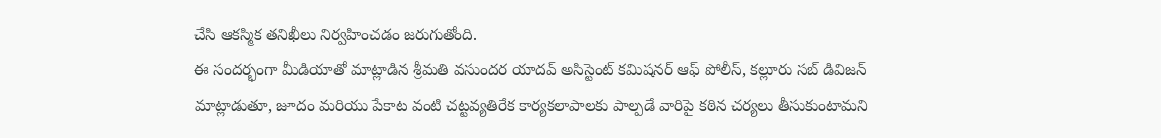చేసి ఆకస్మిక తనిఖీలు నిర్వహించడం జరుగుతోంది.
ఈ సందర్భంగా మీడియాతో మాట్లాడిన శ్రీమతి వసుందర యాదవ్ అసిస్టెంట్ కమిషనర్ ఆఫ్ పోలీస్, కల్లూరు సబ్ డివిజన్ మాట్లాడుతూ, జూదం మరియు పేకాట వంటి చట్టవ్యతిరేక కార్యకలాపాలకు పాల్పడే వారిపై కఠిన చర్యలు తీసుకుంటామని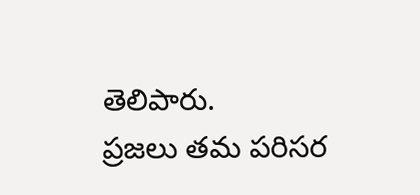తెలిపారు.
ప్రజలు తమ పరిసర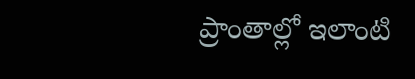ప్రాంతాల్లో ఇలాంటి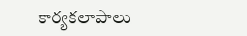కార్యకలాపాలు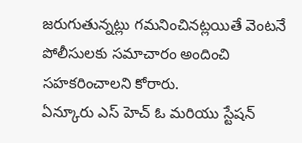జరుగుతున్నట్లు గమనించినట్లయితే వెంటనే పోలీసులకు సమాచారం అందించి సహకరించాలని కోరారు.
ఏన్కూరు ఎస్ హెచ్ ఓ మరియు స్టేషన్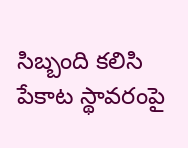సిబ్బంది కలిసి పేకాట స్థావరంపై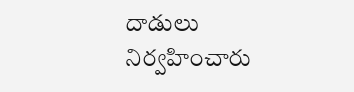దాడులు నిర్వహించారు